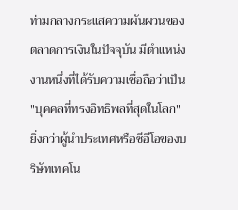ท่ามกลางกระแสความผันผวนของตลาดการเงินในปัจจุบัน มีตำแหน่งงานหนึ่งที่ได้รับความเชื่อถือว่าเป็น "บุคคลที่ทรงอิทธิพลที่สุดในโลก" ยิ่งกว่าผู้นำประเทศหรือซีอีโอของบริษัทเทคโน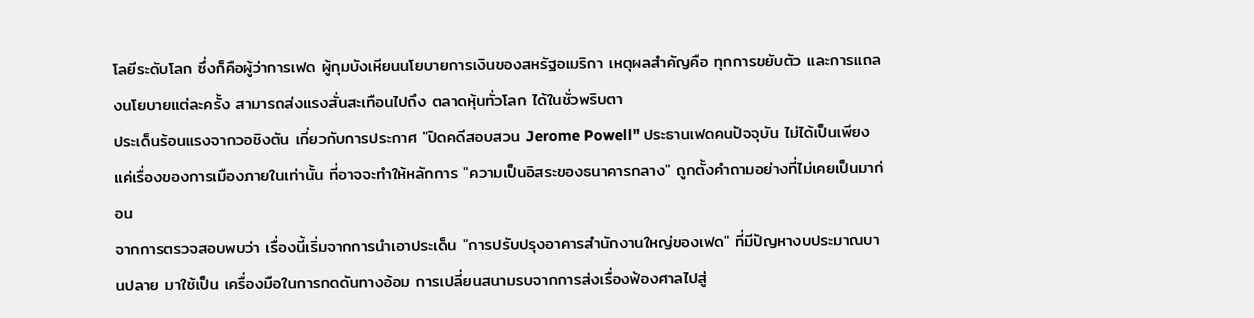โลยีระดับโลก ซึ่งก็คือผู้ว่าการเฟด ผู้กุมบังเหียนนโยบายการเงินของสหรัฐอเมริกา เหตุผลสำคัญคือ ทุกการขยับตัว และการแถลงนโยบายแต่ละครั้ง สามารถส่งแรงสั่นสะเทือนไปถึง ตลาดหุ้นทั่วโลก ได้ในชั่วพริบตา
ประเด็นร้อนแรงจากวอชิงตัน เกี่ยวกับการประกาศ "ปิดคดีสอบสวน Jerome Powell" ประธานเฟดคนปัจจุบัน ไม่ได้เป็นเพียงแค่เรื่องของการเมืองภายในเท่านั้น ที่อาจจะทำให้หลักการ "ความเป็นอิสระของธนาคารกลาง" ถูกตั้งคำถามอย่างที่ไม่เคยเป็นมาก่อน
จากการตรวจสอบพบว่า เรื่องนี้เริ่มจากการนำเอาประเด็น "การปรับปรุงอาคารสำนักงานใหญ่ของเฟด" ที่มีปัญหางบประมาณบานปลาย มาใช้เป็น เครื่องมือในการกดดันทางอ้อม การเปลี่ยนสนามรบจากการส่งเรื่องฟ้องศาลไปสู่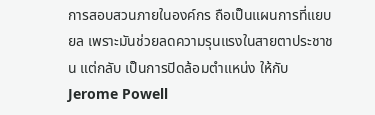การสอบสวนภายในองค์กร ถือเป็นแผนการที่แยบยล เพราะมันช่วยลดความรุนแรงในสายตาประชาชน แต่กลับ เป็นการปิดล้อมตำแหน่ง ให้กับ Jerome Powell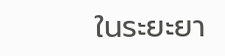ในระยะยา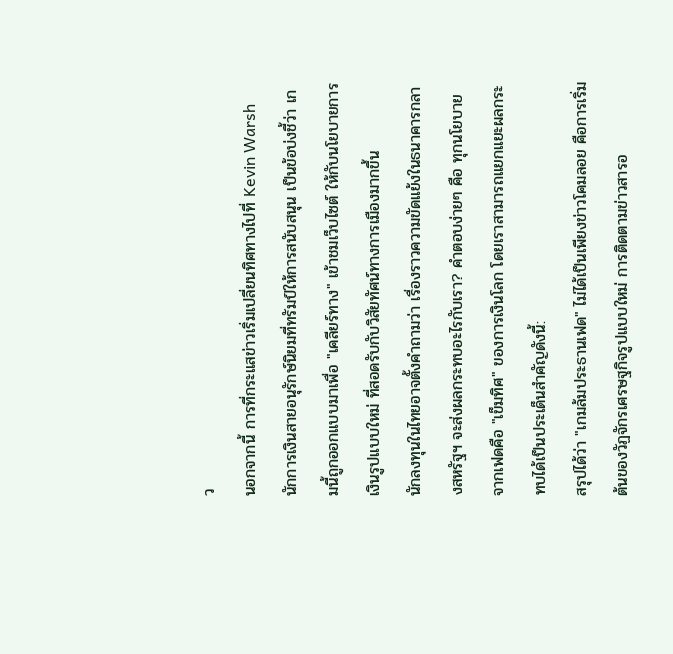ว
นอกจากนี้ การที่กระแสข่าวเริ่มเปลี่ยนทิศทางไปที่ Kevin Warsh นักการเงินสายอนุรักษ์นิยมที่ทรัมป์ให้การสนับสนุน เป็นข้อบ่งชี้ว่า เกมนี้ถูกออกแบบมาเพื่อ "เคลียร์ทาง" เข้าชมเว็บไซต์ ให้กับนโยบายการเงินรูปแบบใหม่ ที่สอดรับกับวิสัยทัศน์ทางการเมืองมากขึ้น
นักลงทุนในไทยอาจตั้งคำถามว่า เรื่องราวความขัดแย้งในธนาคารกลางสหรัฐฯ จะส่งผลกระทบอะไรกับเรา? คำตอบง่ายๆ คือ ทุกนโยบายจากเฟดคือ "เข็มทิศ" ของการเงินโลก โดยเราสามารถแยกแยะผลกระทบได้เป็นประเด็นสำคัญดังนี้:
สรุปได้ว่า "เกมล้มประธานเฟด" ไม่ได้เป็นเพียงข่าวโคมลอย คือการเริ่มต้นของวัฏจักรเศรษฐกิจรูปแบบใหม่ การติดตามข่าวสารอ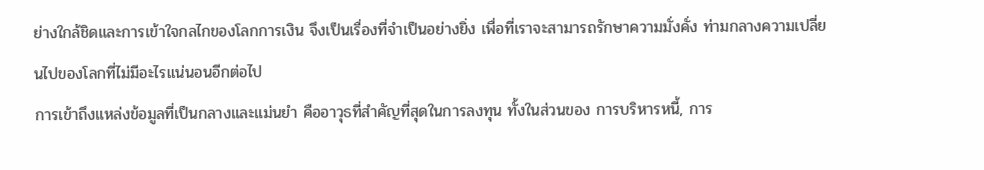ย่างใกล้ชิดและการเข้าใจกลไกของโลกการเงิน จึงเป็นเรื่องที่จำเป็นอย่างยิ่ง เพื่อที่เราจะสามารถรักษาความมั่งคั่ง ท่ามกลางความเปลี่ยนไปของโลกที่ไม่มีอะไรแน่นอนอีกต่อไป
การเข้าถึงแหล่งข้อมูลที่เป็นกลางและแม่นยำ คืออาวุธที่สำคัญที่สุดในการลงทุน ทั้งในส่วนของ การบริหารหนี้, การ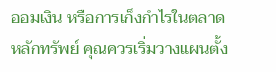ออมเงิน หรือการเก็งกำไรในตลาดหลักทรัพย์ คุณควรเริ่มวางแผนตั้ง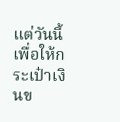แต่วันนี้ เพื่อให้กระเป๋าเงินข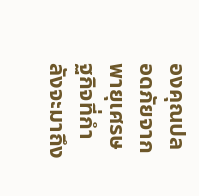องคุณปลอดภัยจากพายุเศรษฐกิจที่กำลังจะมาถึง